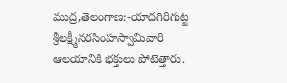ముద్ర,తెలంగాణ:-యాదగిరిగుట్ట శ్రీలక్ష్మీనరసింహస్వామివారి ఆలయానికి భక్తులు పోటెత్తారు.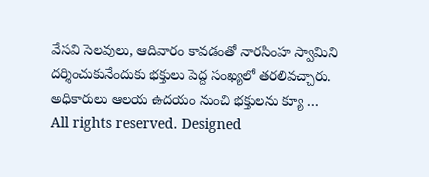వేసవి సెలవులు, ఆదివారం కావడంతో నారసింహ స్వామిని దర్శించుకునేందుకు భక్తులు పెద్ద సంఖ్యలో తరలివచ్చారు. అధికారులు ఆలయ ఉదయం నుంచి భక్తులను క్యూ …
All rights reserved. Designed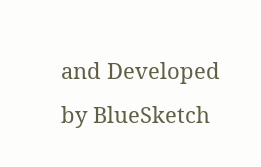and Developed by BlueSketch